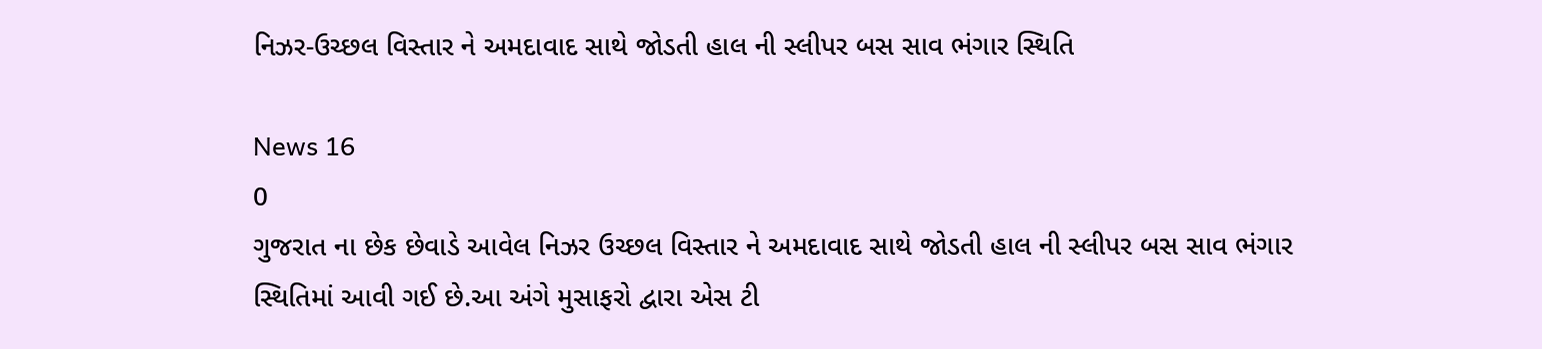નિઝર-ઉચ્છલ વિસ્તાર ને અમદાવાદ સાથે જોડતી હાલ ની સ્લીપર બસ સાવ ભંગાર સ્થિતિ

News 16
0
ગુજરાત ના છેક છેવાડે આવેલ નિઝર ઉચ્છલ વિસ્તાર ને અમદાવાદ સાથે જોડતી હાલ ની સ્લીપર બસ સાવ ભંગાર સ્થિતિમાં આવી ગઈ છે.આ અંગે મુસાફરો દ્વારા એસ ટી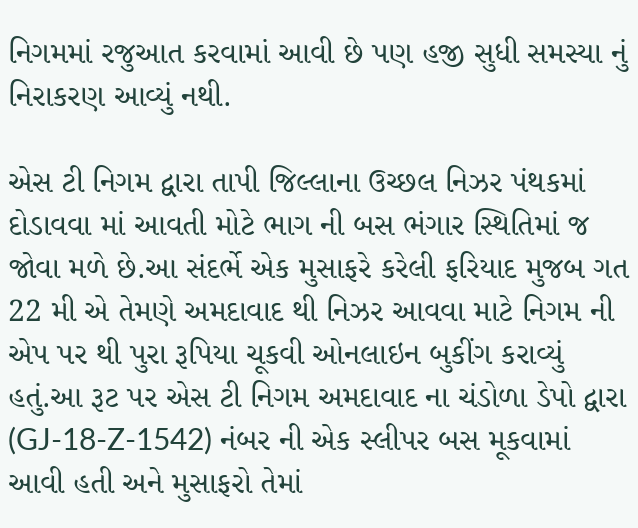નિગમમાં રજુઆત કરવામાં આવી છે પણ હજી સુધી સમસ્યા નું નિરાકરણ આવ્યું નથી.

એસ ટી નિગમ દ્વારા તાપી જિલ્લાના ઉચ્છલ નિઝર પંથકમાં દોડાવવા માં આવતી મોટે ભાગ ની બસ ભંગાર સ્થિતિમાં જ જોવા મળે છે.આ સંદર્ભે એક મુસાફરે કરેલી ફરિયાદ મુજબ ગત 22 મી એ તેમણે અમદાવાદ થી નિઝર આવવા માટે નિગમ ની એપ પર થી પુરા રૂપિયા ચૂકવી ઓનલાઇન બુકીંગ કરાવ્યું હતું.આ રૂટ પર એસ ટી નિગમ અમદાવાદ ના ચંડોળા ડેપો દ્વારા (GJ-18-Z-1542) નંબર ની એક સ્લીપર બસ મૂકવામાં આવી હતી અને મુસાફરો તેમાં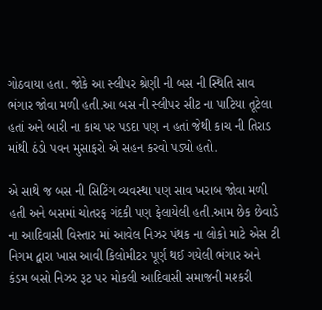ગોઠવાયા હતા. જોકે આ સ્લીપર શ્રેણી ની બસ ની સ્થિતિ સાવ ભંગાર જોવા મળી હતી.આ બસ ની સ્લીપર સીટ ના પાટિયા તૂટેલા હતાં અને બારી ના કાચ પર પડદા પણ ન હતાં જેથી કાચ ની તિરાડ માંથી ઠંડો પવન મુસાફરો એ સહન કરવો પડ્યો હતો.

એ સાથે જ બસ ની સિટિંગ વ્યવસ્થા પણ સાવ ખરાબ જોવા મળી હતી અને બસમાં ચોતરફ ગંદકી પણ ફેલાયેલી હતી.આમ છેક છેવાડે ના આદિવાસી વિસ્તાર માં આવેલ નિઝર પંથક ના લોકો માટે એસ ટી નિગમ દ્વારા ખાસ આવી કિલોમીટર પૂર્ણ થઈ ગયેલી ભંગાર અને કંડમ બસો નિઝર રૂટ પર મોકલી આદિવાસી સમાજની મશ્કરી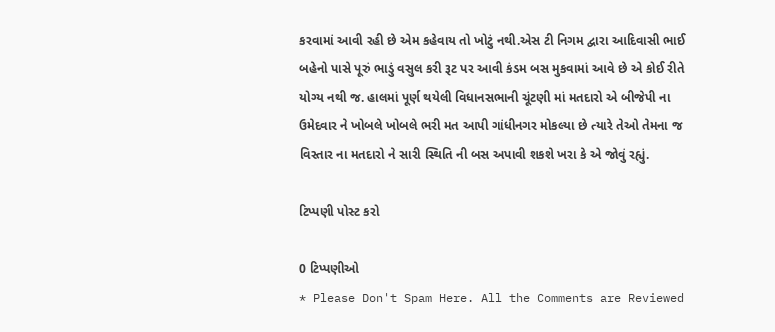કરવામાં આવી રહી છે એમ કહેવાય તો ખોટું નથી.એસ ટી નિગમ દ્વારા આદિવાસી ભાઈ બહેનો પાસે પૂરું ભાડું વસુલ કરી રૂટ પર આવી કંડમ બસ મુકવામાં આવે છે એ કોઈ રીતે યોગ્ય નથી જ. હાલમાં પૂર્ણ થયેલી વિધાનસભાની ચૂંટણી માં મતદારો એ બીજેપી ના ઉમેદવાર ને ખોબલે ખોબલે ભરી મત આપી ગાંધીનગર મોકલ્યા છે ત્યારે તેઓ તેમના જ વિસ્તાર ના મતદારો ને સારી સ્થિતિ ની બસ અપાવી શકશે ખરા કે એ જોવું રહ્યું.

ટિપ્પણી પોસ્ટ કરો

0 ટિપ્પણીઓ
* Please Don't Spam Here. All the Comments are Reviewed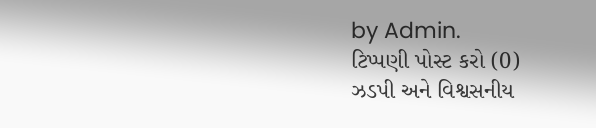by Admin.
ટિપ્પણી પોસ્ટ કરો (0)
ઝડપી અને વિશ્વસનીય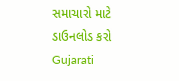સમાચારો માટે ડાઉનલોડ કરો Gujarati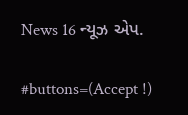News 16 ન્યૂઝ એપ.

#buttons=(Accept !)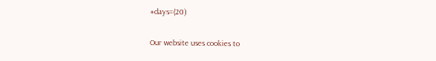#days=(20)

Our website uses cookies to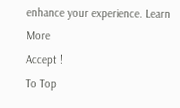enhance your experience. Learn More
Accept !
To Top